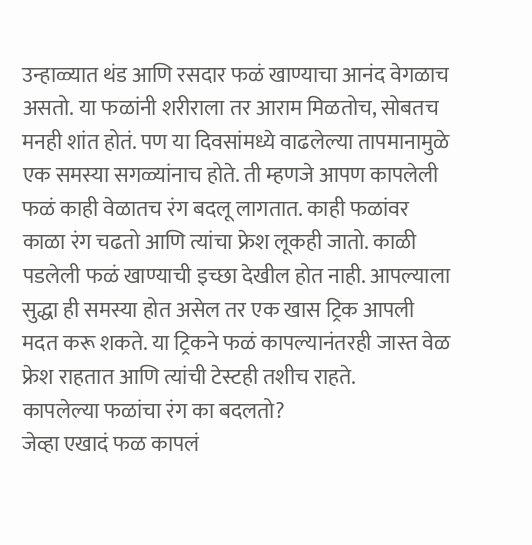उन्हाळ्यात थंड आणि रसदार फळं खाण्याचा आनंद वेगळाच असतो. या फळांनी शरीराला तर आराम मिळतोच, सोबतच मनही शांत होतं. पण या दिवसांमध्ये वाढलेल्या तापमानामुळे एक समस्या सगळ्यांनाच होते. ती म्हणजे आपण कापलेली फळं काही वेळातच रंग बदलू लागतात. काही फळांवर काळा रंग चढतो आणि त्यांचा फ्रेश लूकही जातो. काळी पडलेली फळं खाण्याची इच्छा देखील होत नाही. आपल्याला सुद्धा ही समस्या होत असेल तर एक खास ट्रिक आपली मदत करू शकते. या ट्रिकने फळं कापल्यानंतरही जास्त वेळ फ्रेश राहतात आणि त्यांची टेस्टही तशीच राहते.
कापलेल्या फळांचा रंग का बदलतो?
जेव्हा एखादं फळ कापलं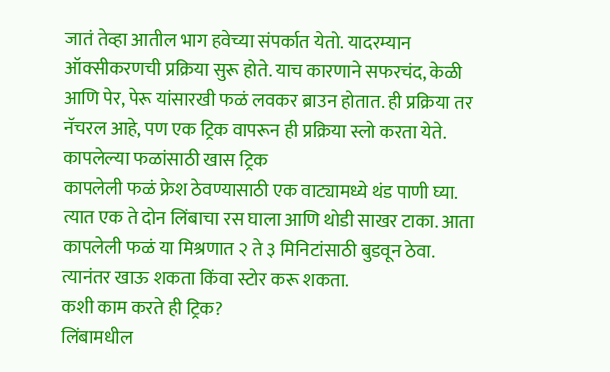जातं तेव्हा आतील भाग हवेच्या संपर्कात येतो. यादरम्यान ऑक्सीकरणची प्रक्रिया सुरू होते. याच कारणाने सफरचंद, केळी आणि पेर, पेरू यांसारखी फळं लवकर ब्राउन होतात. ही प्रक्रिया तर नॅचरल आहे, पण एक ट्रिक वापरून ही प्रक्रिया स्लो करता येते.
कापलेल्या फळांसाठी खास ट्रिक
कापलेली फळं फ्रेश ठेवण्यासाठी एक वाट्यामध्ये थंड पाणी घ्या. त्यात एक ते दोन लिंबाचा रस घाला आणि थोडी साखर टाका. आता कापलेली फळं या मिश्रणात २ ते ३ मिनिटांसाठी बुडवून ठेवा. त्यानंतर खाऊ शकता किंवा स्टोर करू शकता.
कशी काम करते ही ट्रिक?
लिंबामधील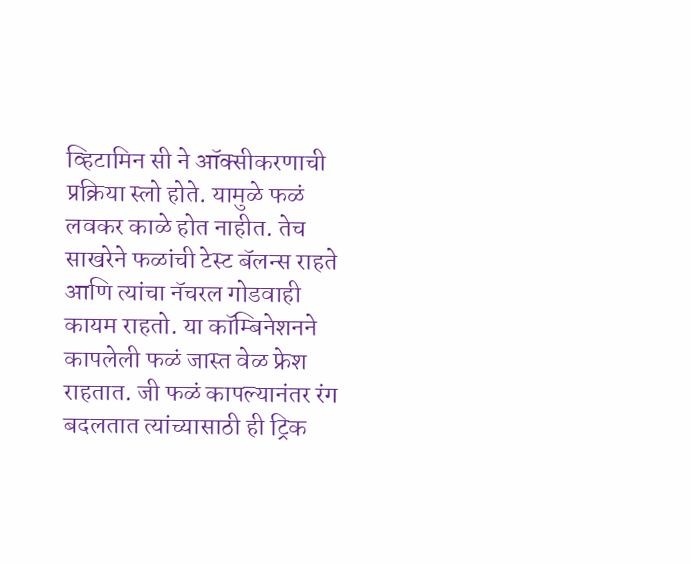व्हिटामिन सी ने ऑक्सीकरणाची प्रक्रिया स्लो होते. यामुळे फळं लवकर काळे होत नाहीत. तेच साखरेने फळांची टेस्ट बॅलन्स राहते आणि त्यांचा नॅचरल गोडवाही कायम राहतो. या कॉम्बिनेशनने कापलेली फळं जास्त वेळ फ्रेश राहतात. जी फळं कापल्यानंतर रंग बदलतात त्यांच्यासाठी ही ट्रिक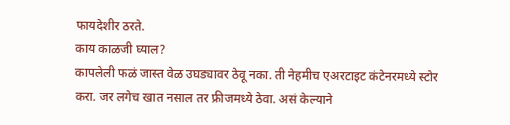फायदेशीर ठरते.
काय काळजी घ्याल?
कापलेली फळं जास्त वेळ उघड्यावर ठेवू नका. ती नेहमीच एअरटाइट कंटेनरमध्ये स्टोर करा. जर लगेच खात नसाल तर फ्रीजमध्ये ठेवा. असं केल्याने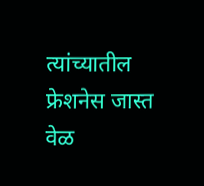त्यांच्यातील फ्रेशनेस जास्त वेळ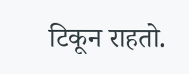टिकून राहतो.